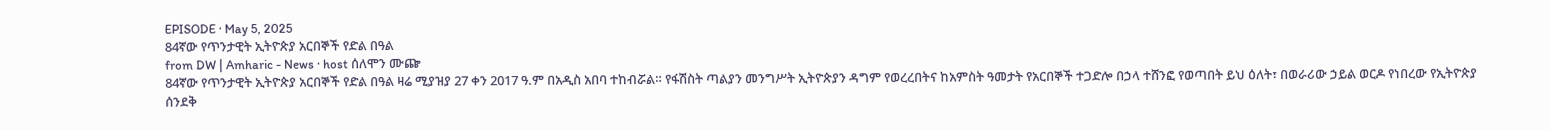EPISODE · May 5, 2025
84ኛው የጥንታዊት ኢትዮጵያ አርበኞች የድል በዓል
from DW | Amharic - News · host ሰለሞን ሙጬ
84ኛው የጥንታዊት ኢትዮጵያ አርበኞች የድል በዓል ዛሬ ሚያዝያ 27 ቀን 2017 ዓ.ም በአዲስ አበባ ተከብሯል። የፋሽስት ጣልያን መንግሥት ኢትዮጵያን ዳግም የወረረበትና ከአምስት ዓመታት የአርበኞች ተጋድሎ በኃላ ተሸንፎ የወጣበት ይህ ዕለት፣ በወራሪው ኃይል ወርዶ የነበረው የኢትዮጵያ ሰንደቅ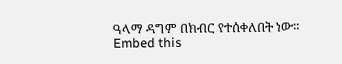ዓላማ ዳግም በክብር የተሰቀለበት ነው።
Embed this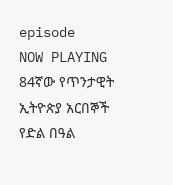episode
NOW PLAYING
84ኛው የጥንታዊት ኢትዮጵያ አርበኞች የድል በዓል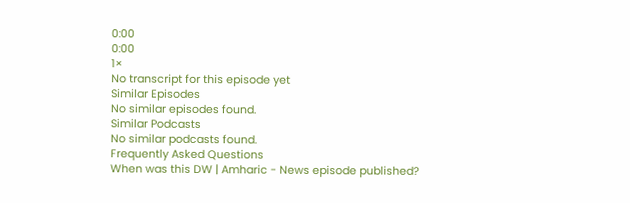0:00
0:00
1×
No transcript for this episode yet
Similar Episodes
No similar episodes found.
Similar Podcasts
No similar podcasts found.
Frequently Asked Questions
When was this DW | Amharic - News episode published?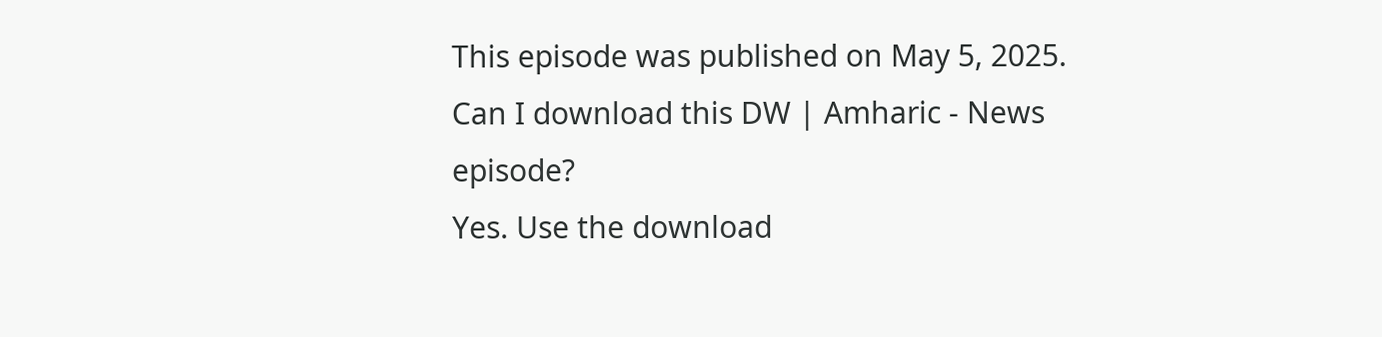This episode was published on May 5, 2025.
Can I download this DW | Amharic - News episode?
Yes. Use the download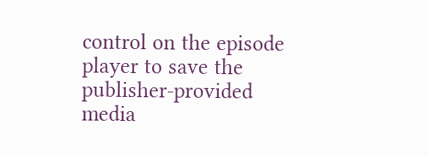control on the episode player to save the publisher-provided media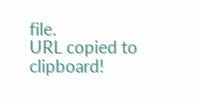file.
URL copied to clipboard!